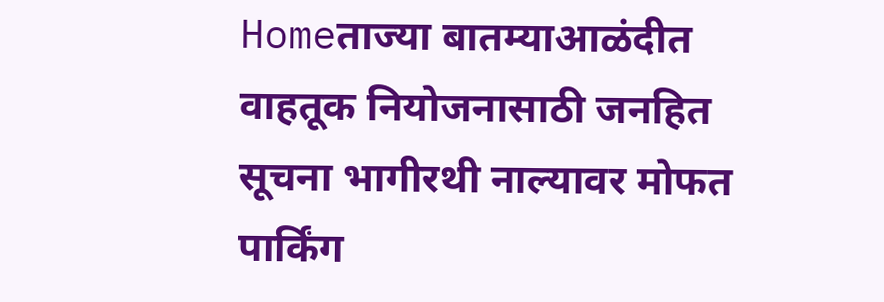Homeताज्या बातम्याआळंदीत वाहतूक नियोजनासाठी जनहित सूचना भागीरथी नाल्यावर मोफत पार्किंग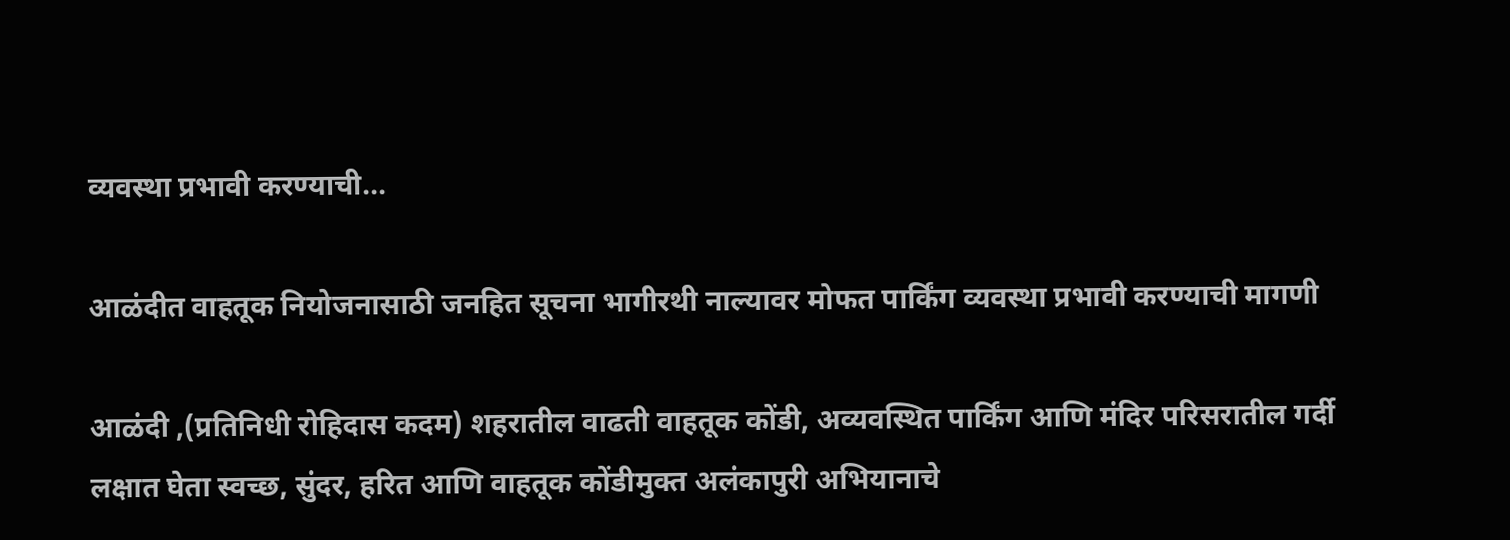व्यवस्था प्रभावी करण्याची...

आळंदीत वाहतूक नियोजनासाठी जनहित सूचना भागीरथी नाल्यावर मोफत पार्किंग व्यवस्था प्रभावी करण्याची मागणी

आळंदी ,(प्रतिनिधी रोहिदास कदम) शहरातील वाढती वाहतूक कोंडी, अव्यवस्थित पार्किंग आणि मंदिर परिसरातील गर्दी लक्षात घेता स्वच्छ, सुंदर, हरित आणि वाहतूक कोंडीमुक्त अलंकापुरी अभियानाचे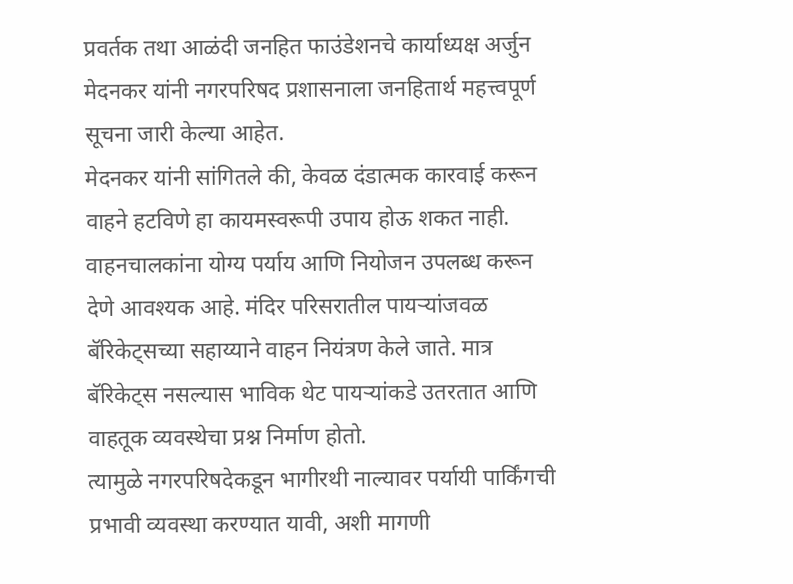प्रवर्तक तथा आळंदी जनहित फाउंडेशनचे कार्याध्यक्ष अर्जुन मेदनकर यांनी नगरपरिषद प्रशासनाला जनहितार्थ महत्त्वपूर्ण सूचना जारी केल्या आहेत.
मेदनकर यांनी सांगितले की, केवळ दंडात्मक कारवाई करून वाहने हटविणे हा कायमस्वरूपी उपाय होऊ शकत नाही. वाहनचालकांना योग्य पर्याय आणि नियोजन उपलब्ध करून देणे आवश्यक आहे. मंदिर परिसरातील पायऱ्यांजवळ बॅरिकेट्सच्या सहाय्याने वाहन नियंत्रण केले जाते. मात्र बॅरिकेट्स नसल्यास भाविक थेट पायऱ्यांकडे उतरतात आणि वाहतूक व्यवस्थेचा प्रश्न निर्माण होतो.
त्यामुळे नगरपरिषदेकडून भागीरथी नाल्यावर पर्यायी पार्किंगची प्रभावी व्यवस्था करण्यात यावी, अशी मागणी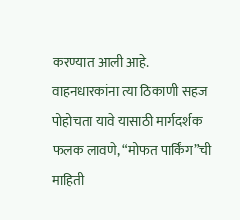करण्यात आली आहे. वाहनधारकांना त्या ठिकाणी सहज पोहोचता यावे यासाठी मार्गदर्शक फलक लावणे, “मोफत पार्किंग”ची माहिती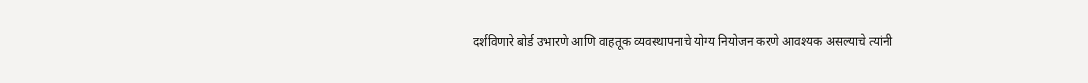दर्शविणारे बोर्ड उभारणे आणि वाहतूक व्यवस्थापनाचे योग्य नियोजन करणे आवश्यक असल्याचे त्यांनी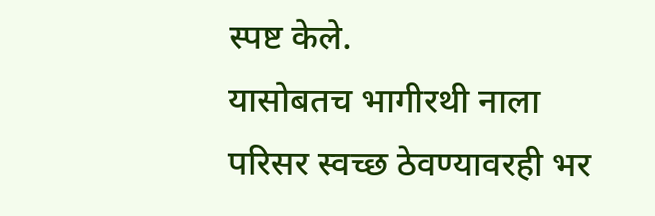स्पष्ट केले.
यासोबतच भागीरथी नाला परिसर स्वच्छ ठेवण्यावरही भर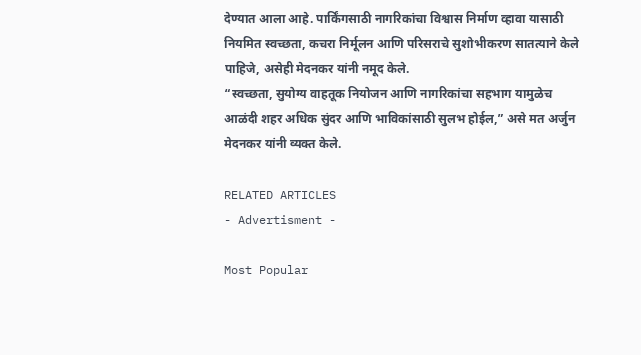देण्यात आला आहे. पार्किंगसाठी नागरिकांचा विश्वास निर्माण व्हावा यासाठी नियमित स्वच्छता, कचरा निर्मूलन आणि परिसराचे सुशोभीकरण सातत्याने केले पाहिजे, असेही मेदनकर यांनी नमूद केले.
“स्वच्छता, सुयोग्य वाहतूक नियोजन आणि नागरिकांचा सहभाग यामुळेच आळंदी शहर अधिक सुंदर आणि भाविकांसाठी सुलभ होईल,” असे मत अर्जुन मेदनकर यांनी व्यक्त केले.

RELATED ARTICLES
- Advertisment -

Most Popular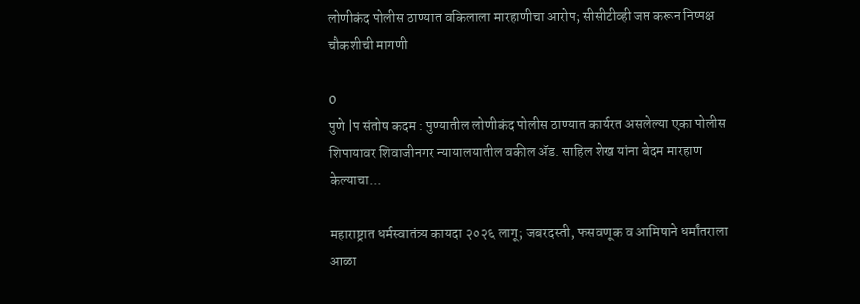लोणीकंद पोलीस ठाण्यात वकिलाला मारहाणीचा आरोप; सीसीटीव्ही जप्त करून निष्पक्ष चौकशीची मागणी

0
पुणे |प संतोष कदम : पुण्यातील लोणीकंद पोलीस ठाण्यात कार्यरत असलेल्या एका पोलीस शिपायावर शिवाजीनगर न्यायालयातील वकील ॲड. साहिल शेख यांना बेदम मारहाण केल्याचा...

महाराष्ट्रात धर्मस्वातंत्र्य कायदा २०२६ लागू; जबरदस्ती, फसवणूक व आमिषाने धर्मांतराला आळा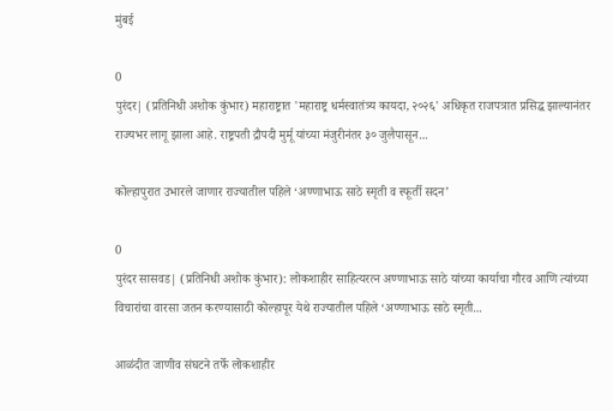मुंबई

0
पुरंदर| (प्रतिनिधी अशोक कुंभार) महाराष्ट्रात 'महाराष्ट्र धर्मस्वातंत्र्य कायदा, २०२६' अधिकृत राजपत्रात प्रसिद्ध झाल्यानंतर राज्यभर लागू झाला आहे. राष्ट्रपती द्रौपदी मुर्मू यांच्या मंजुरीनंतर ३० जुलैपासून...

कोल्हापुरात उभारले जाणार राज्यातील पहिले ‘अण्णाभाऊ साठे स्मृती व स्फूर्ती सदन’

0
पुरंदर सासवड| (प्रतिनिधी अशोक कुंभार): लोकशाहीर साहित्यरत्न अण्णाभाऊ साठे यांच्या कार्याचा गौरव आणि त्यांच्या विचारांचा वारसा जतन करण्यासाठी कोल्हापूर येथे राज्यातील पहिले ‘अण्णाभाऊ साठे स्मृती...

आळंदीत जाणीव संघटने तर्फे लोकशाहीर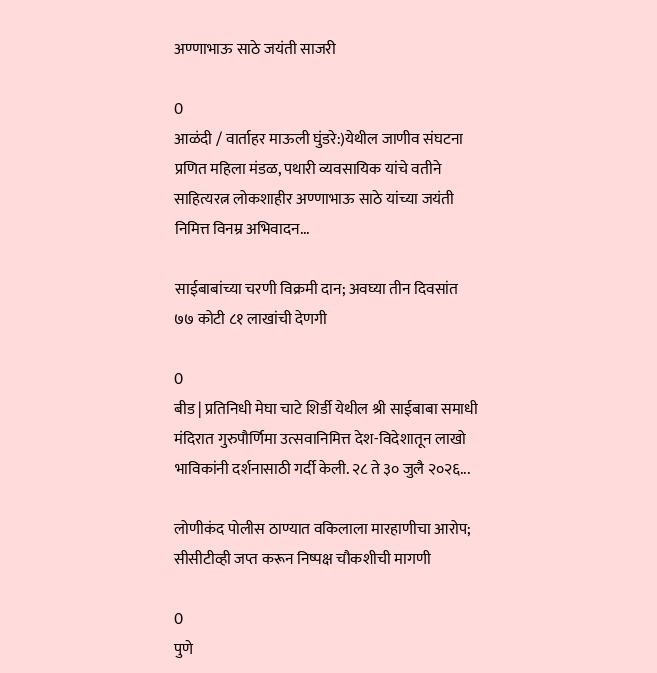अण्णाभाऊ साठे जयंती साजरी

0
आळंदी / वार्ताहर माऊली घुंडरे:)येथील जाणीव संघटना प्रणित महिला मंडळ, पथारी व्यवसायिक यांचे वतीने साहित्यरत्न लोकशाहीर अण्णाभाऊ साठे यांच्या जयंती निमित्त विनम्र अभिवादन...

साईबाबांच्या चरणी विक्रमी दान; अवघ्या तीन दिवसांत ७७ कोटी ८१ लाखांची देणगी

0
बीड | प्रतिनिधी मेघा चाटे शिर्डी येथील श्री साईबाबा समाधी मंदिरात गुरुपौर्णिमा उत्सवानिमित्त देश-विदेशातून लाखो भाविकांनी दर्शनासाठी गर्दी केली. २८ ते ३० जुलै २०२६...

लोणीकंद पोलीस ठाण्यात वकिलाला मारहाणीचा आरोप; सीसीटीव्ही जप्त करून निष्पक्ष चौकशीची मागणी

0
पुणे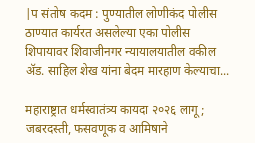|प संतोष कदम : पुण्यातील लोणीकंद पोलीस ठाण्यात कार्यरत असलेल्या एका पोलीस शिपायावर शिवाजीनगर न्यायालयातील वकील ॲड. साहिल शेख यांना बेदम मारहाण केल्याचा...

महाराष्ट्रात धर्मस्वातंत्र्य कायदा २०२६ लागू; जबरदस्ती, फसवणूक व आमिषाने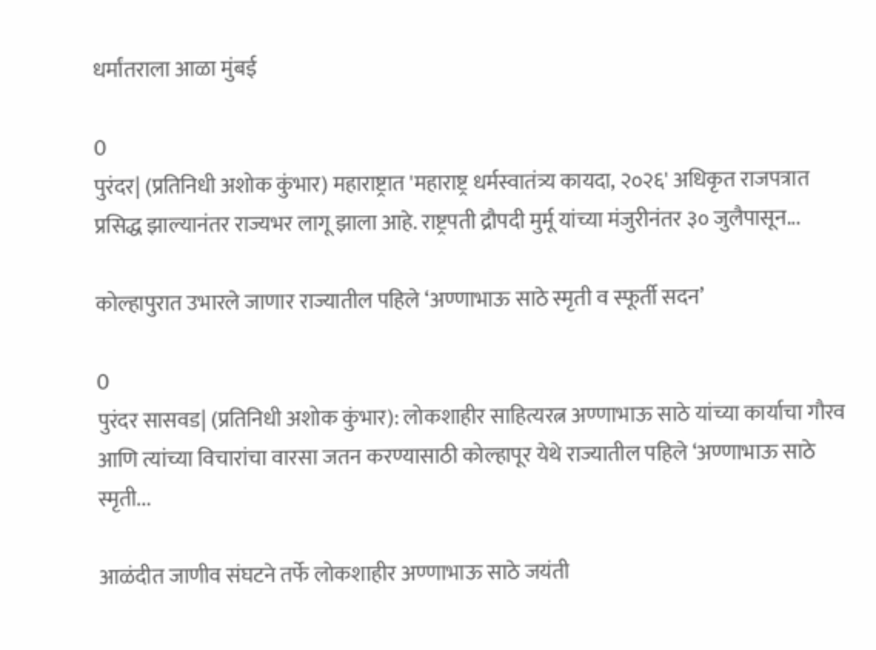धर्मांतराला आळा मुंबई

0
पुरंदर| (प्रतिनिधी अशोक कुंभार) महाराष्ट्रात 'महाराष्ट्र धर्मस्वातंत्र्य कायदा, २०२६' अधिकृत राजपत्रात प्रसिद्ध झाल्यानंतर राज्यभर लागू झाला आहे. राष्ट्रपती द्रौपदी मुर्मू यांच्या मंजुरीनंतर ३० जुलैपासून...

कोल्हापुरात उभारले जाणार राज्यातील पहिले ‘अण्णाभाऊ साठे स्मृती व स्फूर्ती सदन’

0
पुरंदर सासवड| (प्रतिनिधी अशोक कुंभार): लोकशाहीर साहित्यरत्न अण्णाभाऊ साठे यांच्या कार्याचा गौरव आणि त्यांच्या विचारांचा वारसा जतन करण्यासाठी कोल्हापूर येथे राज्यातील पहिले ‘अण्णाभाऊ साठे स्मृती...

आळंदीत जाणीव संघटने तर्फे लोकशाहीर अण्णाभाऊ साठे जयंती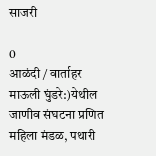साजरी

0
आळंदी / वार्ताहर माऊली घुंडरे:)येथील जाणीव संघटना प्रणित महिला मंडळ, पथारी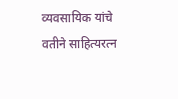व्यवसायिक यांचे वतीने साहित्यरत्न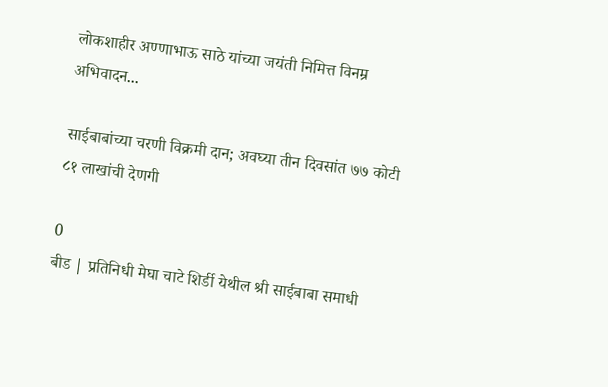लोकशाहीर अण्णाभाऊ साठे यांच्या जयंती निमित्त विनम्र अभिवादन...

साईबाबांच्या चरणी विक्रमी दान; अवघ्या तीन दिवसांत ७७ कोटी ८१ लाखांची देणगी

0
बीड | प्रतिनिधी मेघा चाटे शिर्डी येथील श्री साईबाबा समाधी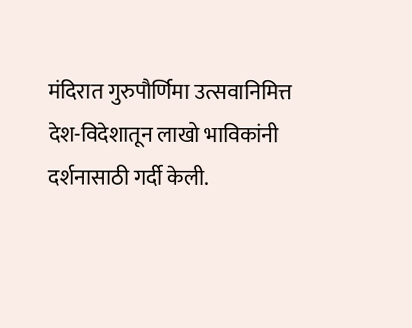मंदिरात गुरुपौर्णिमा उत्सवानिमित्त देश-विदेशातून लाखो भाविकांनी दर्शनासाठी गर्दी केली.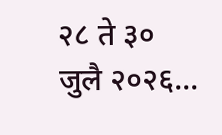२८ ते ३० जुलै २०२६...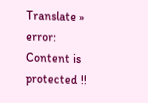Translate »
error: Content is protected !!